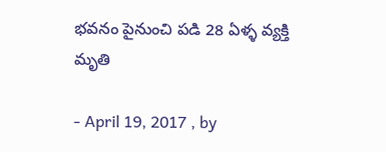భవనం పైనుంచి పడి 28 ఏళ్ళ వ్యక్తి మృతి

- April 19, 2017 , by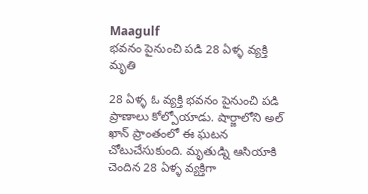Maagulf
భవనం పైనుంచి పడి 28 ఏళ్ళ వ్యక్తి మృతి

28 ఏళ్ళ ఓ వ్యక్తి భవనం పైనుంచి పడి ప్రాణాలు కోల్పోయాడు. షార్జాలోని అల్‌ ఖాన్‌ ప్రాంతంలో ఈ ఘటన చోటుచేసుకుంది. మృతుడ్ని ఆసియాకి చెందిన 28 ఏళ్ళ వ్యక్తిగా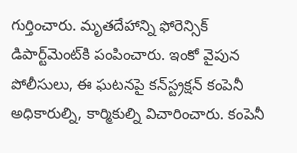గుర్తించారు. మృతదేహాన్ని ఫోరెన్సిక్‌ డిపార్ట్‌మెంట్‌కి పంపించారు. ఇంకో వైపున పోలీసులు, ఈ ఘటనపై కన్‌స్ట్రక్షన్‌ కంపెనీ అధికారుల్ని, కార్మికుల్ని విచారించారు. కంపెనీ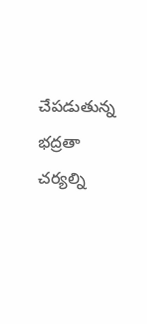చేపడుతున్న భద్రతా చర్యల్ని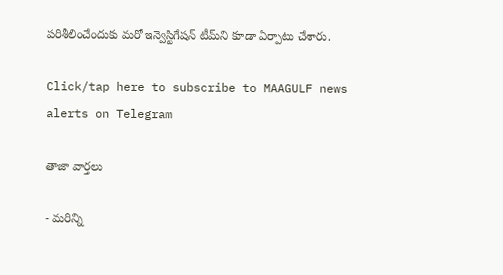పరిశీలించేందుకు మరో ఇన్వెస్టిగేషన్‌ టీమ్‌ని కూడా ఏర్పాటు చేశారు.

Click/tap here to subscribe to MAAGULF news alerts on Telegram

తాజా వార్తలు

- మరిన్ని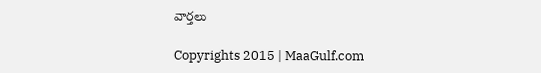వార్తలు

Copyrights 2015 | MaaGulf.com